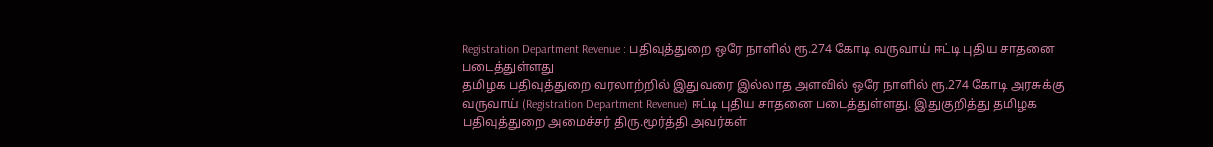Registration Department Revenue : பதிவுத்துறை ஒரே நாளில் ரூ.274 கோடி வருவாய் ஈட்டி புதிய சாதனை படைத்துள்ளது
தமிழக பதிவுத்துறை வரலாற்றில் இதுவரை இல்லாத அளவில் ஒரே நாளில் ரூ.274 கோடி அரசுக்கு வருவாய் (Registration Department Revenue) ஈட்டி புதிய சாதனை படைத்துள்ளது. இதுகுறித்து தமிழக பதிவுத்துறை அமைச்சர் திரு.மூர்த்தி அவர்கள்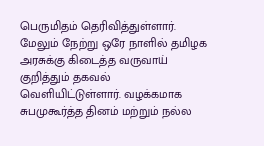பெருமிதம் தெரிவித்துள்ளார். மேலும் நேற்று ஒரே நாளில் தமிழக அரசுக்கு கிடைத்த வருவாய் குறித்தும் தகவல் வெளியிட்டுள்ளார். வழக்கமாக சுபமுகூர்த்த தினம் மற்றும் நல்ல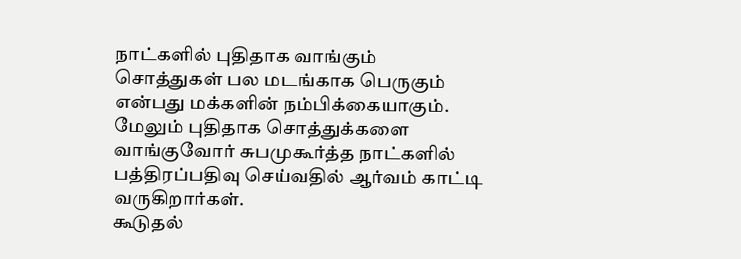நாட்களில் புதிதாக வாங்கும் சொத்துகள் பல மடங்காக பெருகும் என்பது மக்களின் நம்பிக்கையாகும். மேலும் புதிதாக சொத்துக்களை வாங்குவோர் சுபமுகூர்த்த நாட்களில் பத்திரப்பதிவு செய்வதில் ஆர்வம் காட்டி வருகிறார்கள்.
கூடுதல்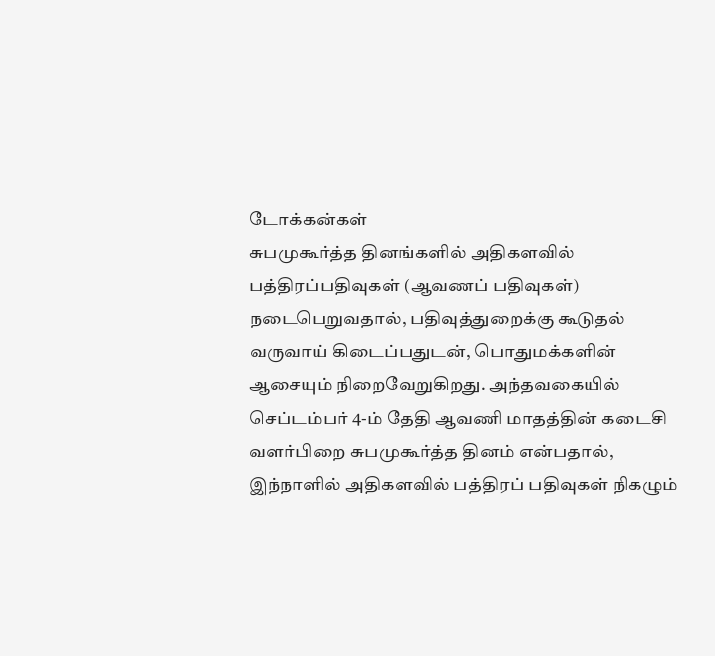டோக்கன்கள்
சுபமுகூர்த்த தினங்களில் அதிகளவில் பத்திரப்பதிவுகள் (ஆவணப் பதிவுகள்) நடைபெறுவதால், பதிவுத்துறைக்கு கூடுதல் வருவாய் கிடைப்பதுடன், பொதுமக்களின் ஆசையும் நிறைவேறுகிறது. அந்தவகையில் செப்டம்பர் 4-ம் தேதி ஆவணி மாதத்தின் கடைசி வளர்பிறை சுபமுகூர்த்த தினம் என்பதால், இந்நாளில் அதிகளவில் பத்திரப் பதிவுகள் நிகழும்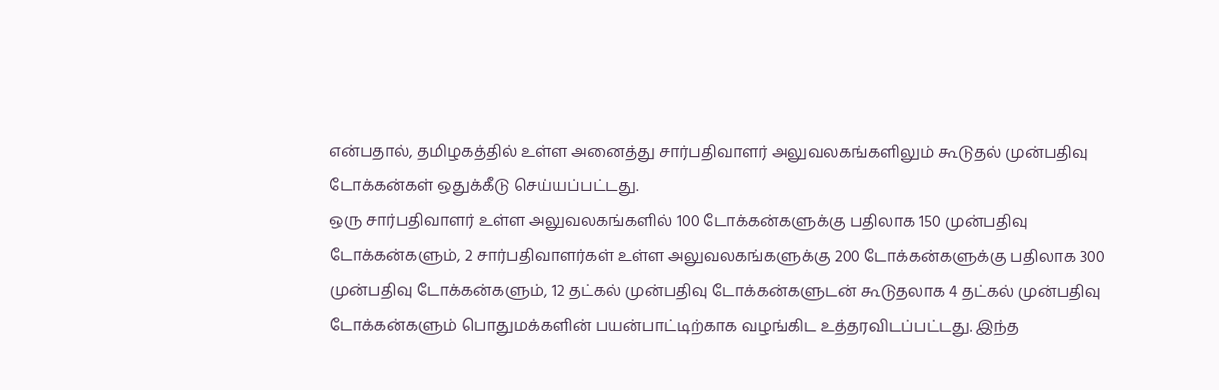என்பதால், தமிழகத்தில் உள்ள அனைத்து சார்பதிவாளர் அலுவலகங்களிலும் கூடுதல் முன்பதிவு டோக்கன்கள் ஒதுக்கீடு செய்யப்பட்டது.
ஒரு சார்பதிவாளர் உள்ள அலுவலகங்களில் 100 டோக்கன்களுக்கு பதிலாக 150 முன்பதிவு டோக்கன்களும், 2 சார்பதிவாளர்கள் உள்ள அலுவலகங்களுக்கு 200 டோக்கன்களுக்கு பதிலாக 300 முன்பதிவு டோக்கன்களும், 12 தட்கல் முன்பதிவு டோக்கன்களுடன் கூடுதலாக 4 தட்கல் முன்பதிவு டோக்கன்களும் பொதுமக்களின் பயன்பாட்டிற்காக வழங்கிட உத்தரவிடப்பட்டது. இந்த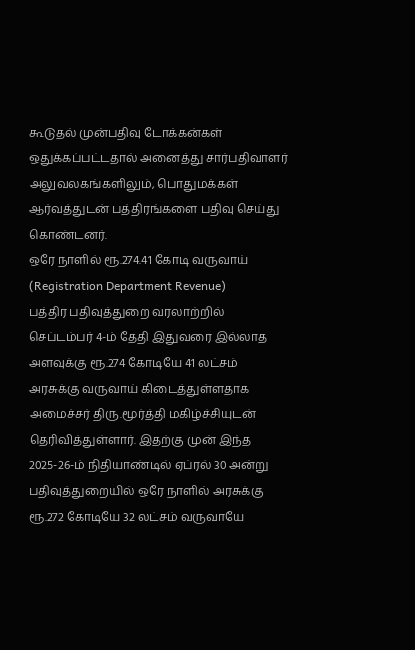கூடுதல் முன்பதிவு டோக்கன்கள் ஒதுக்கப்பட்டதால் அனைத்து சார்பதிவாளர் அலுவலகங்களிலும், பொதுமக்கள் ஆர்வத்துடன் பத்திரங்களை பதிவு செய்து கொண்டனர்.
ஒரே நாளில் ரூ.274.41 கோடி வருவாய் (Registration Department Revenue)
பத்திர பதிவுத்துறை வரலாற்றில் செப்டம்பர் 4-ம் தேதி இதுவரை இல்லாத அளவுக்கு ரூ.274 கோடியே 41 லட்சம் அரசுக்கு வருவாய் கிடைத்துள்ளதாக அமைச்சர் திரு.மூர்த்தி மகிழ்ச்சியுடன் தெரிவித்துள்ளார். இதற்கு முன் இந்த 2025-26-ம் நிதியாண்டில் ஏப்ரல் 30 அன்று பதிவுத்துறையில் ஒரே நாளில் அரசுக்கு ரூ.272 கோடியே 32 லட்சம் வருவாயே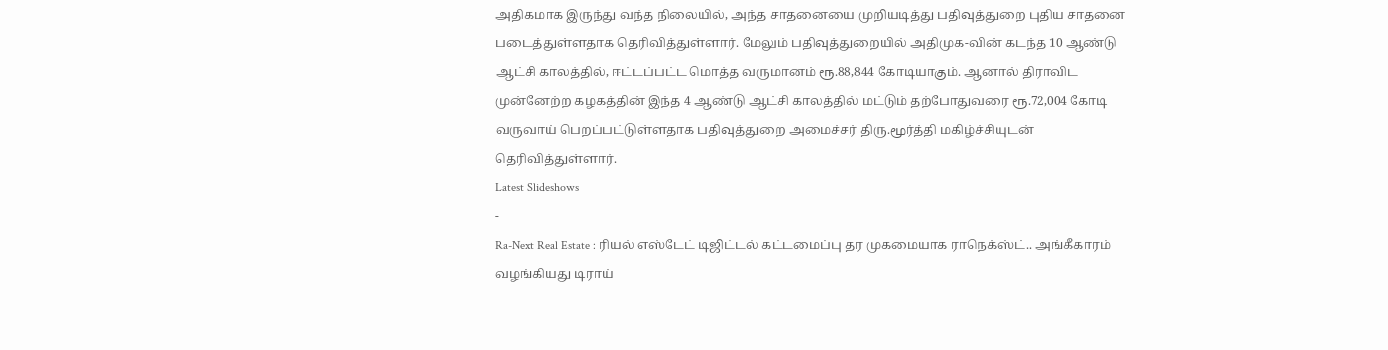அதிகமாக இருந்து வந்த நிலையில், அந்த சாதனையை முறியடித்து பதிவுத்துறை புதிய சாதனை படைத்துள்ளதாக தெரிவித்துள்ளார். மேலும் பதிவுத்துறையில் அதிமுக-வின் கடந்த 10 ஆண்டு ஆட்சி காலத்தில், ஈட்டப்பட்ட மொத்த வருமானம் ரூ.88,844 கோடியாகும். ஆனால் திராவிட முன்னேற்ற கழகத்தின் இந்த 4 ஆண்டு ஆட்சி காலத்தில் மட்டும் தற்போதுவரை ரூ.72,004 கோடி வருவாய் பெறப்பட்டுள்ளதாக பதிவுத்துறை அமைச்சர் திரு.மூர்த்தி மகிழ்ச்சியுடன் தெரிவித்துள்ளார்.
Latest Slideshows
-
Ra-Next Real Estate : ரியல் எஸ்டேட் டிஜிட்டல் கட்டமைப்பு தர முகமையாக ராநெக்ஸ்ட்.. அங்கீகாரம் வழங்கியது டிராய்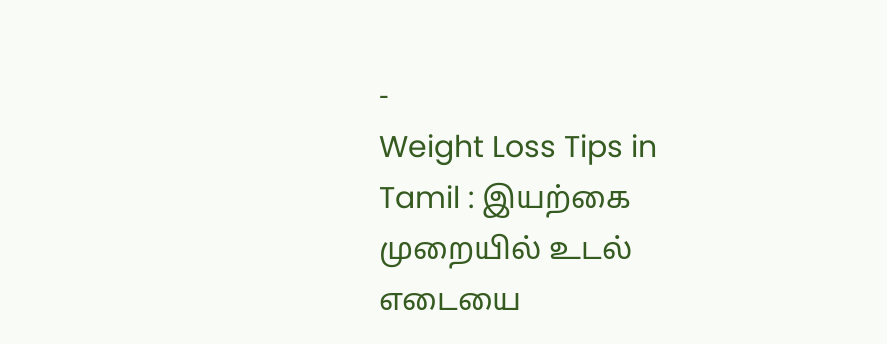-
Weight Loss Tips in Tamil : இயற்கை முறையில் உடல் எடையை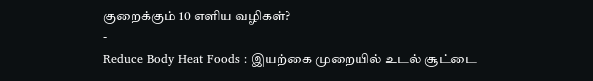குறைக்கும் 10 எளிய வழிகள்?
-
Reduce Body Heat Foods : இயற்கை முறையில் உடல் சூட்டை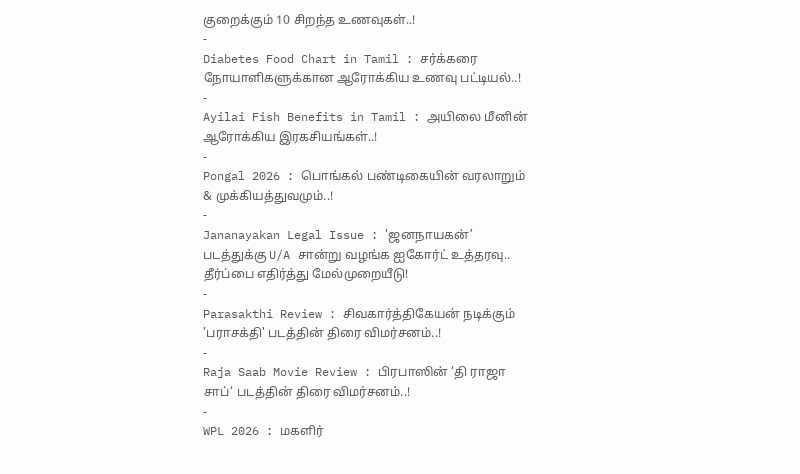குறைக்கும் 10 சிறந்த உணவுகள்..!
-
Diabetes Food Chart in Tamil : சர்க்கரை நோயாளிகளுக்கான ஆரோக்கிய உணவு பட்டியல்..!
-
Ayilai Fish Benefits in Tamil : அயிலை மீனின் ஆரோக்கிய இரகசியங்கள்..!
-
Pongal 2026 : பொங்கல் பண்டிகையின் வரலாறும் & முக்கியத்துவமும்..!
-
Jananayakan Legal Issue : 'ஜனநாயகன்’ படத்துக்கு U/A சான்று வழங்க ஐகோர்ட் உத்தரவு.. தீர்ப்பை எதிர்த்து மேல்முறையீடு!
-
Parasakthi Review : சிவகார்த்திகேயன் நடிக்கும் 'பராசக்தி' படத்தின் திரை விமர்சனம்..!
-
Raja Saab Movie Review : பிரபாஸின் ‘தி ராஜா சாப்‘ படத்தின் திரை விமர்சனம்..!
-
WPL 2026 : மகளிர்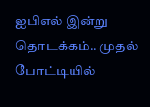ஐபிஎல் இன்று தொடக்கம்.. முதல் போட்டியில்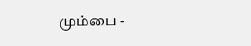மும்பை -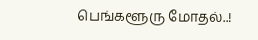பெங்களூரு மோதல்..!